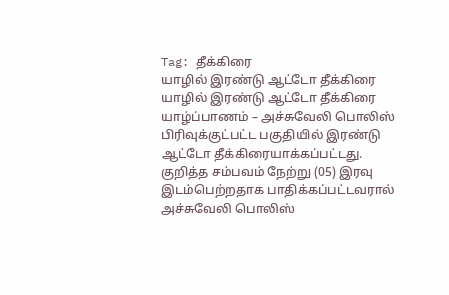Tag: தீக்கிரை
யாழில் இரண்டு ஆட்டோ தீக்கிரை
யாழில் இரண்டு ஆட்டோ தீக்கிரை
யாழ்ப்பாணம் – அச்சுவேலி பொலிஸ் பிரிவுக்குட்பட்ட பகுதியில் இரண்டு ஆட்டோ தீக்கிரையாக்கப்பட்டது.
குறித்த சம்பவம் நேற்று (05) இரவு இடம்பெற்றதாக பாதிக்கப்பட்டவரால் அச்சுவேலி பொலிஸ்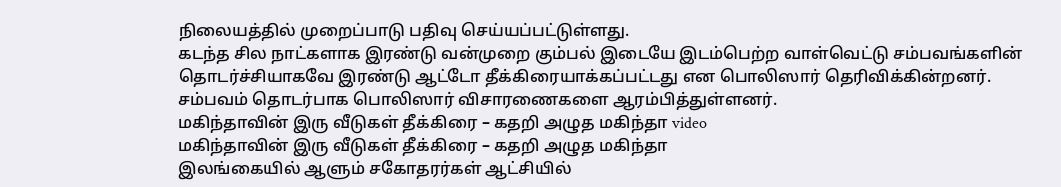நிலையத்தில் முறைப்பாடு பதிவு செய்யப்பட்டுள்ளது.
கடந்த சில நாட்களாக இரண்டு வன்முறை கும்பல் இடையே இடம்பெற்ற வாள்வெட்டு சம்பவங்களின் தொடர்ச்சியாகவே இரண்டு ஆட்டோ தீக்கிரையாக்கப்பட்டது என பொலிஸார் தெரிவிக்கின்றனர்.
சம்பவம் தொடர்பாக பொலிஸார் விசாரணைகளை ஆரம்பித்துள்ளனர்.
மகிந்தாவின் இரு வீடுகள் தீக்கிரை – கதறி அழுத மகிந்தா video
மகிந்தாவின் இரு வீடுகள் தீக்கிரை – கதறி அழுத மகிந்தா
இலங்கையில் ஆளும் சகோதரர்கள் ஆட்சியில்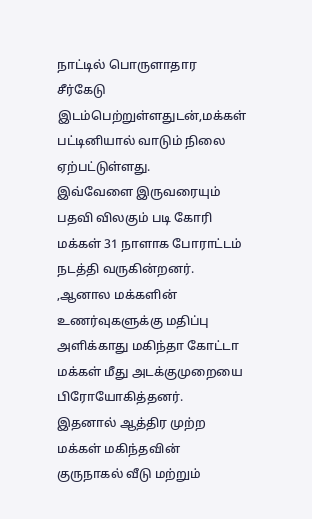நாட்டில் பொருளாதார சீர்கேடு
இடம்பெற்றுள்ளதுடன்,மக்கள் பட்டினியால் வாடும் நிலை ஏற்பட்டுள்ளது.
இவ்வேளை இருவரையும் பதவி விலகும் படி கோரி மக்கள் 31 நாளாக போராட்டம் நடத்தி வருகின்றனர்.
,ஆனால மக்களின் உணர்வுகளுக்கு மதிப்பு அளிக்காது மகிந்தா கோட்டா மக்கள் மீது அடக்குமுறையை பிரோயோகித்தனர்.
இதனால் ஆத்திர முற்ற மக்கள் மகிந்தவின் குருநாகல் வீடு மற்றும்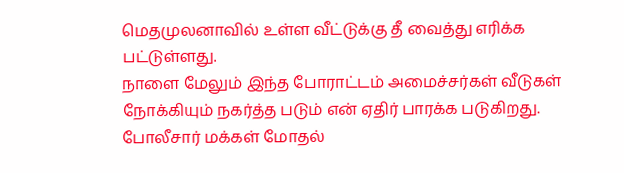மெதமுலனாவில் உள்ள வீட்டுக்கு தீ வைத்து எரிக்க பட்டுள்ளது.
நாளை மேலும் இந்த போராட்டம் அமைச்சர்கள் வீடுகள்
நோக்கியும் நகர்த்த படும் என் ஏதிர் பாரக்க படுகிறது.
போலீசார் மக்கள் மோதல்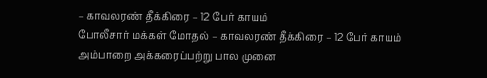– காவலரண் தீக்கிரை – 12 பேர் காயம்
போலீசார் மக்கள் மோதல் – காவலரண் தீக்கிரை – 12 பேர் காயம்
அம்பாறை அக்கரைப்பற்று பால முனை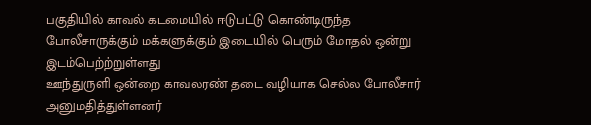பகுதியில் காவல் கடமையில் ஈடுபட்டு கொண்டிருந்த
போலீசாருக்கும் மக்களுக்கும் இடையில் பெரும் மோதல் ஒன்று இடம்பெற்ற்றுள்ளது
ஊந்துருளி ஒன்றை காவலரண் தடை வழியாக செல்ல போலீசார் அனுமதித்துள்ளனர்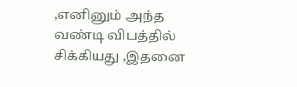,எனினும் அந்த வண்டி விபத்தில் சிக்கியது ,இதனை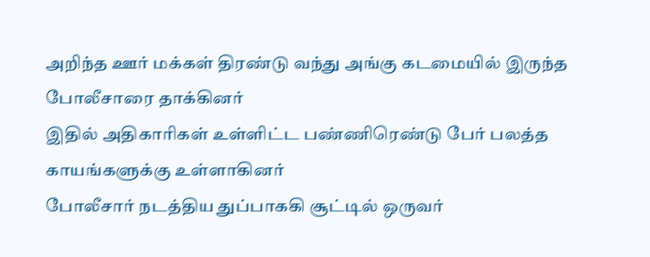அறிந்த ஊர் மக்கள் திரண்டு வந்து அங்கு கடமையில் இருந்த போலீசாரை தாக்கினர்
இதில் அதிகாரிகள் உள்ளிட்ட பண்ணிரெண்டு பேர் பலத்த காயங்களுக்கு உள்ளாகினர்
போலீசார் நடத்திய துப்பாககி சூட்டில் ஒருவர்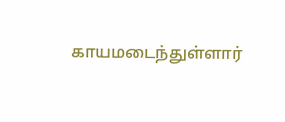காயமடைந்துள்ளார்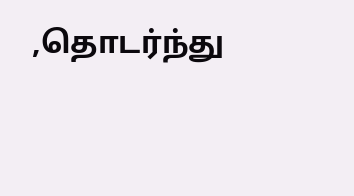,தொடர்ந்து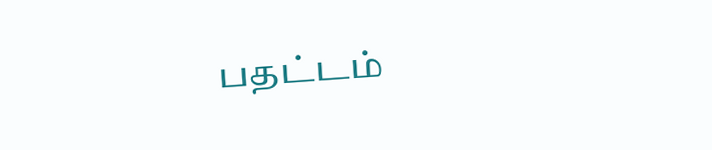பதட்டம்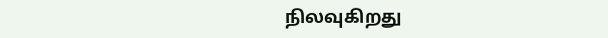நிலவுகிறது